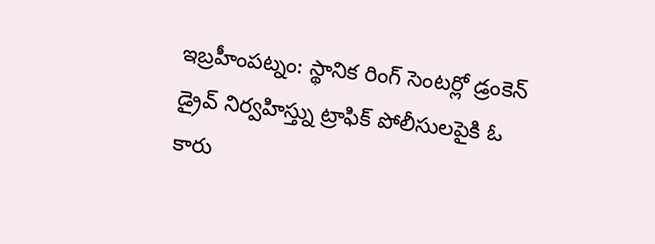ఇబ్రహీంపట్నం: స్థానిక రింగ్ సెంటర్లో డ్రంకెన్ డ్రైవ్ నిర్వహిస్త్ను ట్రాఫిక్ పోలీసులపైకి ఓ కారు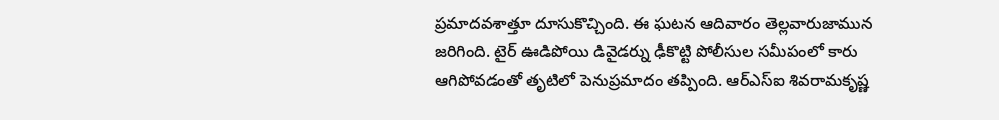ప్రమాదవశాత్తూ దూసుకొచ్చింది. ఈ ఘటన ఆదివారం తెల్లవారుజామున జరిగింది. టైర్ ఊడిపోయి డివైడర్ను ఢీకొట్టి పోలీసుల సమీపంలో కారు ఆగిపోవడంతో తృటిలో పెనుప్రమాదం తప్పింది. ఆర్ఎస్ఐ శివరామకృష్ణ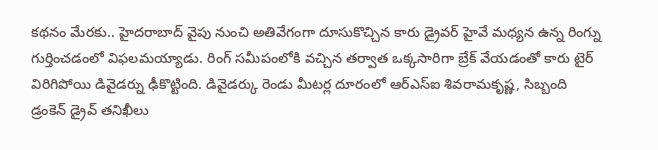కథనం మేరకు.. హైదరాబాద్ వైపు నుంచి అతివేగంగా దూసుకొచ్చిన కారు డ్రైవర్ హైవే మధ్యన ఉన్న రింగ్ను గుర్తించడంలో విఫలమయ్యాడు. రింగ్ సమీపంలోకి వచ్చిన తర్వాత ఒక్కసారిగా బ్రేక్ వేయడంతో కారు టైర్ విరిగిపోయి డివైడర్ను ఢీకొట్టింది. డివైడర్కు రెండు మీటర్ల దూరంలో ఆర్ఎస్ఐ శివరామకృష్ణ, సిబ్బంది డ్రంకెన్ డ్రైవ్ తనిఖీలు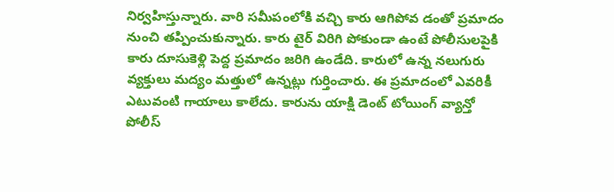నిర్వహిస్తున్నారు. వారి సమీపంలోకి వచ్చి కారు ఆగిపోవ డంతో ప్రమాదం నుంచి తప్పించుకున్నారు. కారు టైర్ విరిగి పోకుండా ఉంటే పోలీసులపైకి కారు దూసుకెళ్లి పెద్ద ప్రమాదం జరిగి ఉండేది. కారులో ఉన్న నలుగురు వ్యక్తులు మద్యం మత్తులో ఉన్నట్లు గుర్తించారు. ఈ ప్రమాదంలో ఎవరికీ ఎటువంటి గాయాలు కాలేదు. కారును యాక్షి డెంట్ టోయింగ్ వ్యాన్తో పోలీస్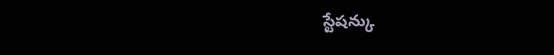స్టేషన్కు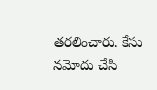తరలించారు. కేసు నమోదు చేసి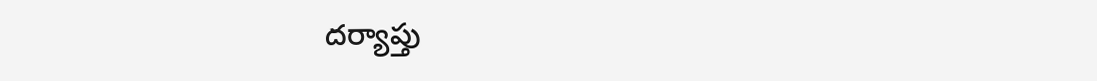దర్యాప్తు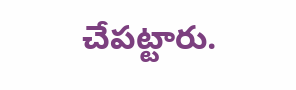చేపట్టారు.